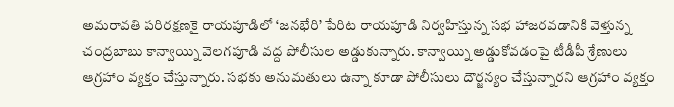అమరావతి పరిరక్షణకై రాయపూడిలో ‘జనభేరి’ పేరిట రాయపూడి నిర్వహిస్తున్న సభ హాజరవడానికి వెళ్తున్న చంద్రబాబు కాన్వాయ్ని వెలగపూడి వద్ద పోలీసుల అడ్డుకున్నారు. కాన్వాయ్ని అడ్డుకోవడంపై టీడీపీ శ్రేణులు ఆగ్రహాం వ్యక్తం చేస్తున్నారు. సభకు అనుమతులు ఉన్నా కూడా పోలీసులు దౌర్జన్యం చేస్తున్నారని ఆగ్రహాం వ్యక్తం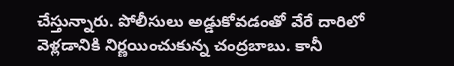చేస్తున్నారు. పోలీసులు అడ్డుకోవడంతో వేరే దారిలో వెళ్లడానికి నిర్ణయించుకున్న చంద్రబాబు. కానీ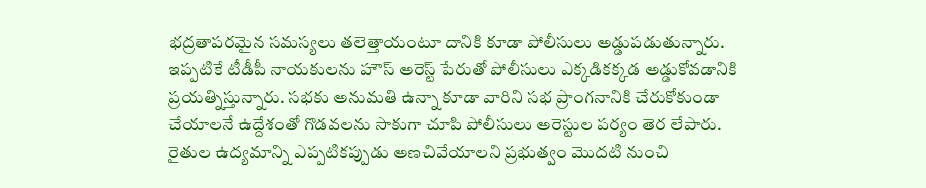భద్రతాపరమైన సమస్యలు తలెత్తాయంటూ దానికి కూడా పోలీసులు అడ్డుపడుతున్నారు.
ఇప్పటికే టీడీపీ నాయకులను హౌస్ అరెస్ట్ పేరుతో పోలీసులు ఎక్కడికక్కడ అడ్డుకోవడానికి ప్రయత్నిస్తున్నారు. సభకు అనుమతి ఉన్నా కూడా వారిని సభ ప్రాంగనానికి చేరుకోకుండా చేయాలనే ఉద్దేశంతో గొడవలను సాకుగా చూపి పోలీసులు అరెస్టుల పర్యం తెర లేపారు. రైతుల ఉద్యమాన్ని ఎప్పటికప్పుడు అణచివేయాలని ప్రభుత్వం మొదటి నుంచి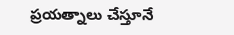ప్రయత్నాలు చేస్తూనే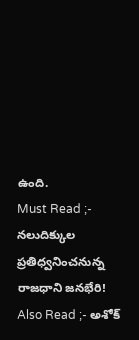ఉంది.
Must Read ;- నలుదిక్కుల ప్రతిధ్వనించనున్న రాజధాని జనభేరి!
Also Read ;- అశోక్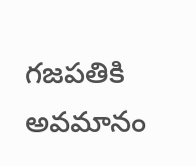గజపతికి అవమానం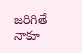జరిగితే నాకూ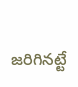జరిగినట్టే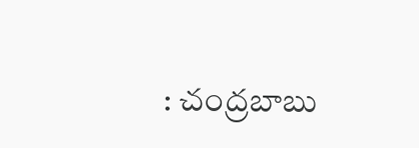: చంద్రబాబు